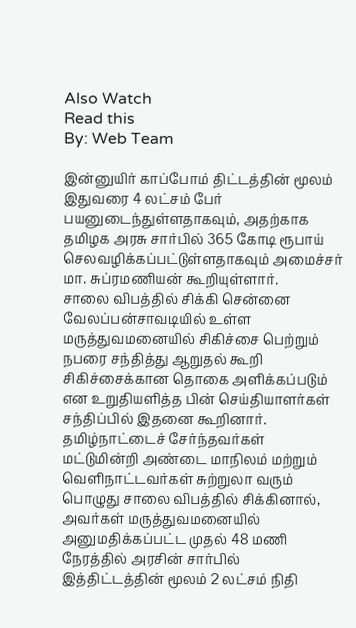Also Watch
Read this
By: Web Team

இன்னுயிர் காப்போம் திட்டத்தின் மூலம் இதுவரை 4 லட்சம் பேர் பயனுடைந்துள்ளதாகவும், அதற்காக தமிழக அரசு சார்பில் 365 கோடி ரூபாய் செலவழிக்கப்பட்டுள்ளதாகவும் அமைச்சர் மா. சுப்ரமணியன் கூறியுள்ளார்.
சாலை விபத்தில் சிக்கி சென்னை வேலப்பன்சாவடியில் உள்ள மருத்துவமனையில் சிகிச்சை பெற்றும் நபரை சந்தித்து ஆறுதல் கூறி சிகிச்சைக்கான தொகை அளிக்கப்படும் என உறுதியளித்த பின் செய்தியாளர்கள் சந்திப்பில் இதனை கூறினார்.
தமிழ்நாட்டைச் சேர்ந்தவர்கள் மட்டுமின்றி அண்டை மாநிலம் மற்றும் வெளிநாட்டவர்கள் சுற்றுலா வரும் பொழுது சாலை விபத்தில் சிக்கினால், அவர்கள் மருத்துவமனையில் அனுமதிக்கப்பட்ட முதல் 48 மணி நேரத்தில் அரசின் சார்பில் இத்திட்டத்தின் மூலம் 2 லட்சம் நிதி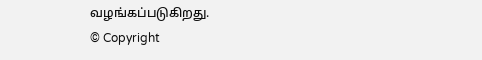வழங்கப்படுகிறது.
© Copyright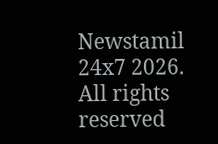Newstamil 24x7 2026. All rights reserved